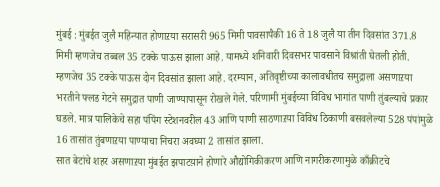मुंबई : मुंबईत जुलै महिन्यात होणाऱया सरासरी 965 मिमी पावसापैकी 16 ते 18 जुलै या तीन दिवसांत 371.8 मिमी म्हणजेच तब्बल 35 टक्के पाऊस झाला आहे. यामध्ये शनिवारी दिवसभर पावसाने विश्रांती घेतली होती. म्हणजेच 35 टक्के पाऊस दोन दिवसांत झाला आहे. दरम्यान, अतिवृष्टीच्या कालावधीतच समुद्राला असणाऱया भरतीने फ्लड गेटने समुद्रात पाणी जाण्यापासून रोखले गेले. परिणामी मुंबईच्या विविध भागांत पाणी तुंबल्याचे प्रकार घडले. मात्र पालिकेचे सहा पंपिंग स्टेशनवरील 43 आणि पाणी साठणाऱया विविध ठिकाणी बसवलेल्या 528 पंपांमुळे 16 तासांत तुंबणाऱया पाण्याचा निचरा अवघ्या 2 तासांत झाला.
सात बेटांचे शहर असणाऱया मुंबईत झपाटय़ाने होणारे औद्योगिकीकरण आणि नागरीकरणामुळे काँक्रीटचे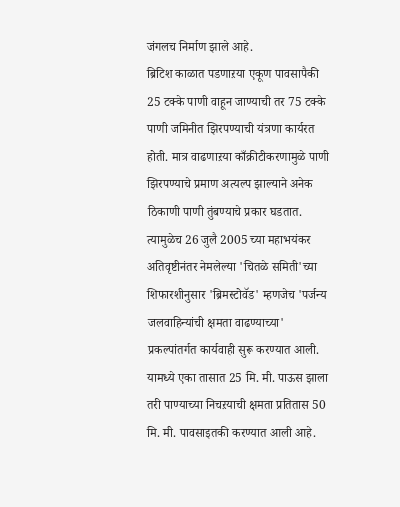जंगलच निर्माण झाले आहे.
ब्रिटिश काळात पडणाऱया एकूण पावसापैकी 25 टक्के पाणी वाहून जाण्याची तर 75 टक्के पाणी जमिनीत झिरपण्याची यंत्रणा कार्यरत होती. मात्र वाढणाऱया काँक्रीटीकरणामुळे पाणी झिरपण्याचे प्रमाण अत्यल्प झाल्याने अनेक ठिकाणी पाणी तुंबण्याचे प्रकार घडतात. त्यामुळेच 26 जुलै 2005 च्या महाभयंकर अतिवृष्टीनंतर नेमलेल्या 'चितळे समिती'च्या शिफारशीनुसार 'ब्रिमस्टोवॅड' म्हणजेच 'पर्जन्य जलवाहिन्यांची क्षमता वाढण्याच्या' प्रकल्पांतर्गत कार्यवाही सुरू करण्यात आली. यामध्ये एका तासात 25 मि. मी. पाऊस झाला तरी पाण्याच्या निचऱयाची क्षमता प्रतितास 50 मि. मी. पावसाइतकी करण्यात आली आहे.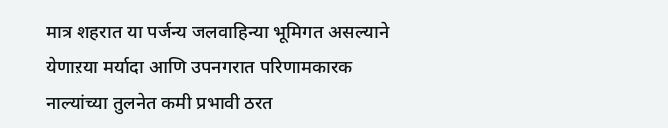मात्र शहरात या पर्जन्य जलवाहिन्या भूमिगत असल्याने येणाऱया मर्यादा आणि उपनगरात परिणामकारक नाल्यांच्या तुलनेत कमी प्रभावी ठरत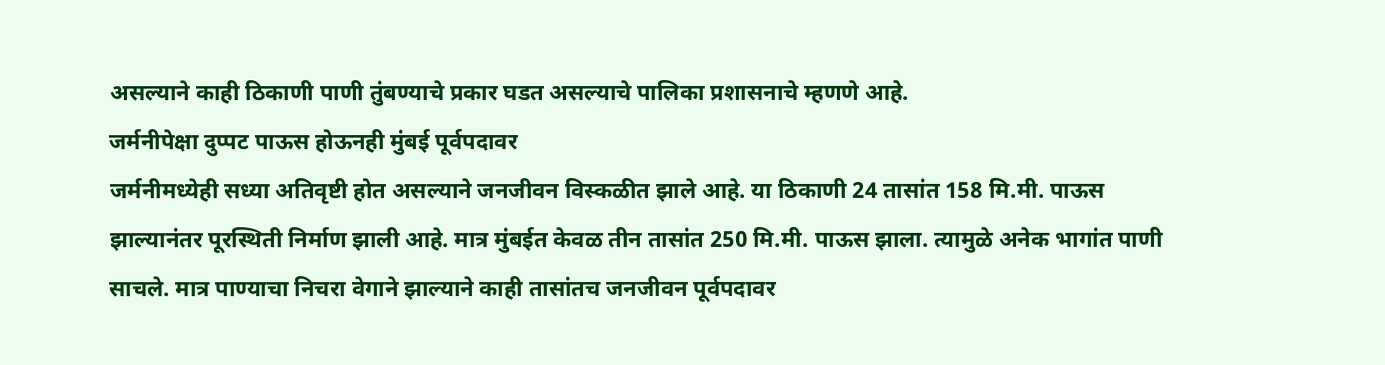असल्याने काही ठिकाणी पाणी तुंबण्याचे प्रकार घडत असल्याचे पालिका प्रशासनाचे म्हणणे आहे.
जर्मनीपेक्षा दुप्पट पाऊस होऊनही मुंबई पूर्वपदावर
जर्मनीमध्येही सध्या अतिवृष्टी होत असल्याने जनजीवन विस्कळीत झाले आहे. या ठिकाणी 24 तासांत 158 मि.मी. पाऊस झाल्यानंतर पूरस्थिती निर्माण झाली आहे. मात्र मुंबईत केवळ तीन तासांत 250 मि.मी. पाऊस झाला. त्यामुळे अनेक भागांत पाणी साचले. मात्र पाण्याचा निचरा वेगाने झाल्याने काही तासांतच जनजीवन पूर्वपदावर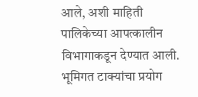आले, अशी माहिती पालिकेच्या आपत्कालीन विभागाकडून देण्यात आली.
भूमिगत टाक्यांचा प्रयोग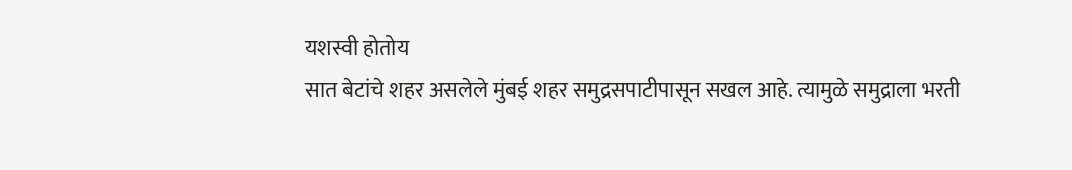यशस्वी होतोय
सात बेटांचे शहर असलेले मुंबई शहर समुद्रसपाटीपासून सखल आहे. त्यामुळे समुद्राला भरती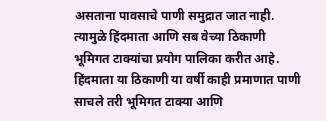असताना पावसाचे पाणी समुद्रात जात नाही. त्यामुळे हिंदमाता आणि सब वेच्या ठिकाणी भूमिगत टाक्यांचा प्रयोग पालिका करीत आहे. हिंदमाता या ठिकाणी या वर्षी काही प्रमाणात पाणी साचले तरी भूमिगत टाक्या आणि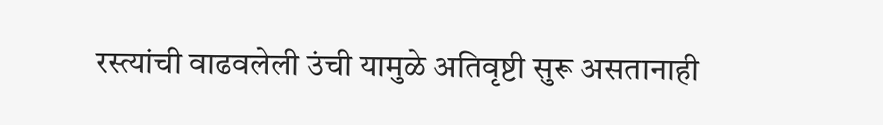रस्त्यांची वाढवलेली उंची यामुळे अतिवृष्टी सुरू असतानाही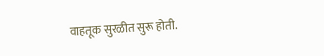वाहतूक सुरळीत सुरू होती.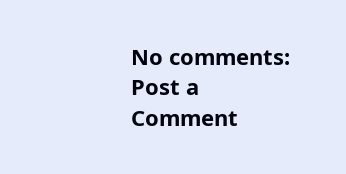No comments:
Post a Comment